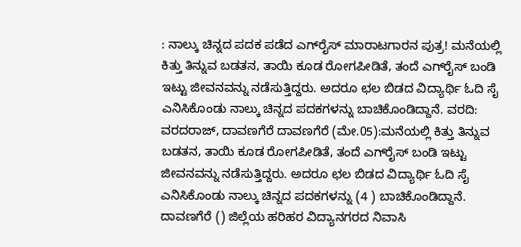: ನಾಲ್ಕು ಚಿನ್ನದ ಪದಕ ಪಡೆದ ಎಗ್‌ರೈಸ್ ಮಾರಾಟಗಾರನ ಪುತ್ರ! ಮನೆಯಲ್ಲಿ ಕಿತ್ತು ತಿನ್ನುವ ಬಡತನ, ತಾಯಿ ಕೂಡ ರೋಗಪೀಡಿತೆ, ತಂದೆ ಎಗ್‌ರೈಸ್ ಬಂಡಿ ಇಟ್ಟು ಜೀವನವನ್ನು ನಡೆಸುತ್ತಿದ್ದರು. ಅದರೂ ಛಲ ಬಿಡದ ವಿದ್ಯಾರ್ಥಿ ಓದಿ ಸೈ ಎನಿಸಿಕೊಂಡು ನಾಲ್ಕು ಚಿನ್ನದ ಪದಕಗಳನ್ನು ಬಾಚಿಕೊಂಡಿದ್ದಾ‌ನೆ. ವರದಿ: ವರದರಾಜ್, ದಾವಣಗೆರೆ ದಾವಣಗೆರೆ (ಮೇ.05):ಮನೆಯಲ್ಲಿ ಕಿತ್ತು ತಿನ್ನುವ ಬಡತನ, ತಾಯಿ ಕೂಡ ರೋಗಪೀಡಿತೆ, ತಂದೆ ಎಗ್‌ರೈಸ್ ಬಂಡಿ ಇಟ್ಟು ಜೀವನವನ್ನು ನಡೆಸುತ್ತಿದ್ದರು. ಅದರೂ ಛಲ ಬಿಡದ ವಿದ್ಯಾರ್ಥಿ ಓದಿ ಸೈ ಎನಿಸಿಕೊಂಡು ನಾಲ್ಕು ಚಿನ್ನದ ಪದಕಗಳನ್ನು (4 ) ಬಾಚಿಕೊಂಡಿದ್ದಾ‌ನೆ. ದಾವಣಗೆರೆ () ಜಿಲ್ಲೆಯ ಹರಿಹರ ವಿದ್ಯಾನಗರದ ನಿವಾಸಿ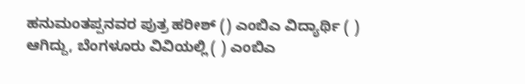ಹನುಮಂತಪ್ಪನವರ ಪುತ್ರ ಹರೀಶ್ () ಎಂಬಿಎ ವಿದ್ಯಾರ್ಥಿ ( ) ಆಗಿದ್ದು, ಬೆಂಗಳೂರು ವಿವಿಯಲ್ಲಿ ( ) ಎಂಬಿಎ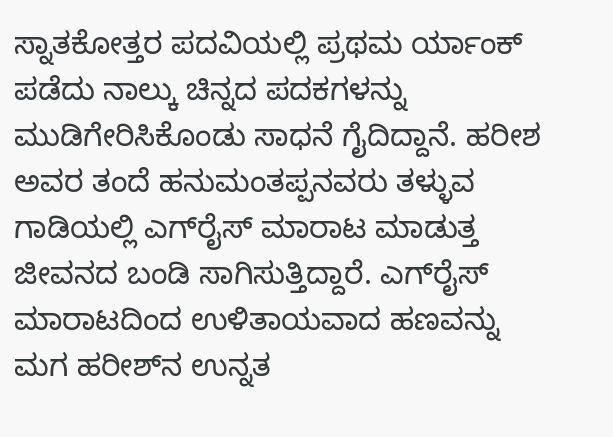ಸ್ನಾತಕೋತ್ತರ ಪದವಿಯಲ್ಲಿ ಪ್ರಥಮ ರ್ಯಾಂಕ್ ಪಡೆದು ನಾಲ್ಕು ಚಿನ್ನದ ಪದಕಗಳನ್ನು ಮುಡಿಗೇರಿಸಿಕೊಂಡು ಸಾಧನೆ ಗೈದಿದ್ದಾನೆ. ಹರೀಶ ಅವರ ತಂದೆ ಹನುಮಂತಪ್ಪನವರು ತಳ್ಳುವ ಗಾಡಿಯಲ್ಲಿ ಎಗ್‌ರೈಸ್ ಮಾರಾಟ ಮಾಡುತ್ತ ಜೀವನದ ಬಂಡಿ ಸಾಗಿಸುತ್ತಿದ್ದಾರೆ. ಎಗ್‌ರೈಸ್ ಮಾರಾಟದಿಂದ ಉಳಿತಾಯವಾದ ಹಣವನ್ನು ಮಗ ಹರೀಶ್‌ನ ಉನ್ನತ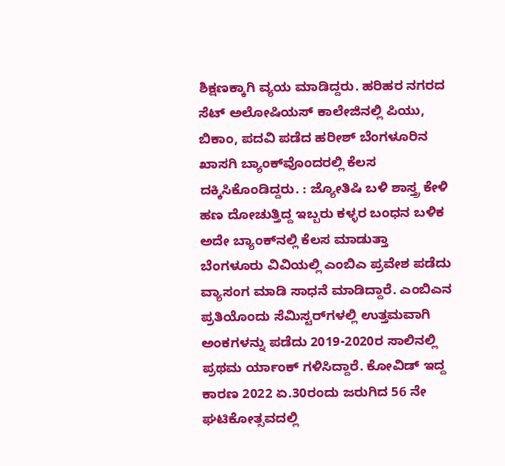ಶಿಕ್ಷಣಕ್ಕಾಗಿ ವ್ಯಯ ಮಾಡಿದ್ದರು. ಹರಿಹರ ನಗರದ ಸೆಟ್ ಅಲೋಷಿಯಸ್ ಕಾಲೇಜಿನಲ್ಲಿ ಪಿಯು, ಬಿಕಾಂ, ಪದವಿ ಪಡೆದ ಹರೀಶ್‌ ಬೆಂಗಳೂರಿನ ಖಾಸಗಿ ಬ್ಯಾಂಕ್‌ವೊಂದರಲ್ಲಿ ಕೆಲಸ ದಕ್ಕಿಸಿಕೊಂಡಿದ್ದರು. : ಜ್ಯೋತಿಷಿ ಬಳಿ ಶಾಸ್ತ್ರ ಕೇಳಿ ಹಣ ದೋಚುತ್ತಿದ್ದ ಇಬ್ಬರು ಕಳ್ಳರ ಬಂಧನ ಬಳಿಕ ಅದೇ ಬ್ಯಾಂಕ್‌ನಲ್ಲಿ ಕೆಲಸ ಮಾಡುತ್ತಾ ಬೆಂಗಳೂರು ವಿವಿಯಲ್ಲಿ ಎಂಬಿಎ ಪ್ರವೇಶ ಪಡೆದು ವ್ಯಾಸಂಗ ಮಾಡಿ ಸಾಧನೆ ಮಾಡಿದ್ದಾರೆ. ಎಂಬಿಎನ ಪ್ರತಿಯೊಂದು ಸೆಮಿಸ್ಟರ್‌ಗಳಲ್ಲಿ ಉತ್ತಮವಾಗಿ ಅಂಕಗಳನ್ನು ಪಡೆದು 2019-2020ರ ಸಾಲಿನಲ್ಲಿ ಪ್ರಥಮ ರ್ಯಾಂಕ್ ಗಳಿಸಿದ್ದಾರೆ. ಕೋವಿಡ್ ಇದ್ದ ಕಾರಣ 2022 ಏ.30ರಂದು ಜರುಗಿದ 56 ನೇ ಘಟಿಕೋತ್ಸವದಲ್ಲಿ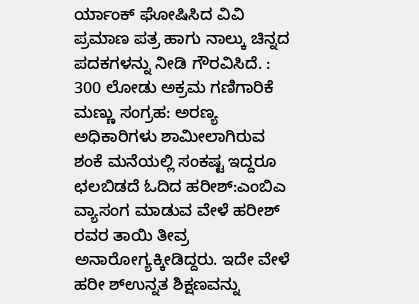ರ್ಯಾಂಕ್ ಘೋಷಿಸಿದ ವಿವಿ ಪ್ರಮಾಣ ಪತ್ರ ಹಾಗು ನಾಲ್ಕು ಚಿನ್ನದ ಪದಕಗಳನ್ನು ನೀಡಿ ಗೌರವಿಸಿದೆ. : 300 ಲೋಡು ಅಕ್ರಮ ಗಣಿಗಾರಿಕೆ ಮಣ್ಣು ಸಂಗ್ರಹ: ಅರಣ್ಯ ಅಧಿಕಾರಿಗಳು ಶಾಮೀಲಾಗಿರುವ ಶಂಕೆ ಮನೆಯಲ್ಲಿ ಸಂಕಷ್ಟ ಇದ್ದರೂ ಛಲಬಿಡದೆ ಓದಿದ ಹರೀಶ್:ಎಂಬಿಎ ವ್ಯಾಸಂಗ ಮಾಡುವ ವೇಳೆ ಹರೀಶ್ ರವರ ತಾಯಿ ತೀವ್ರ ಅನಾರೋಗ್ಯಕ್ಕೀಡಿದ್ದರು. ಇದೇ ವೇಳೆ ಹರೀ ಶ್‌ಉನ್ನತ ಶಿಕ್ಷಣವನ್ನು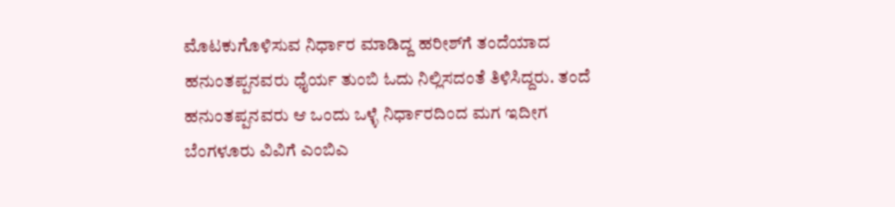ಮೊಟಕುಗೊಳಿಸುವ ನಿರ್ಧಾರ ಮಾಡಿದ್ದ ಹರೀಶ್‌ಗೆ ತಂದೆಯಾದ ಹನುಂತಪ್ಪನವರು ಧೈರ್ಯ ತುಂಬಿ ಓದು ನಿಲ್ಲಿಸದಂತೆ ತಿಳಿಸಿದ್ದರು. ತಂದೆ ಹನುಂತಪ್ಪನವರು ಆ ಒಂದು ಒಳ್ಳೆ ನಿರ್ಧಾರದಿಂದ ಮಗ ಇದೀಗ ಬೆಂಗಳೂರು ವಿವಿಗೆ ಎಂಬಿಎ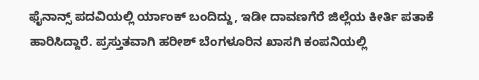ಫೈನಾನ್ಸ್ ಪದವಿಯಲ್ಲಿ ರ್ಯಾಂಕ್ ಬಂದಿದ್ದು, ಇಡೀ ದಾವಣಗೆರೆ ಜಿಲ್ಲೆಯ ಕೀರ್ತಿ ಪತಾಕೆ ಹಾರಿಸಿದ್ದಾರೆ. ಪ್ರಸ್ತುತವಾಗಿ ಹರೀಶ್ ಬೆಂಗಳೂರಿನ ಖಾಸಗಿ ಕಂಪನಿಯಲ್ಲಿ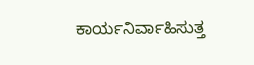ಕಾರ್ಯನಿರ್ವಾಹಿಸುತ್ತ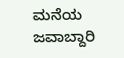ಮನೆಯ ಜವಾಬ್ದಾರಿ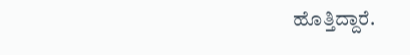ಹೊತ್ತಿದ್ದಾರೆ.